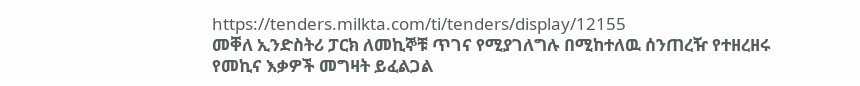https://tenders.milkta.com/ti/tenders/display/12155
መቐለ ኢንድስትሪ ፓርክ ለመኪኞቹ ጥገና የሚያገለግሉ በሚከተለዉ ሰንጠረዥ የተዘረዘሩ የመኪና እቃዎች መግዛት ይፈልጋል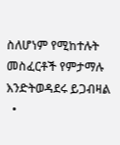ስለሆነም የሚከተሉት መስፈርቶች የምታማሉ እንድትወዳደሩ ይጋብዛል
  •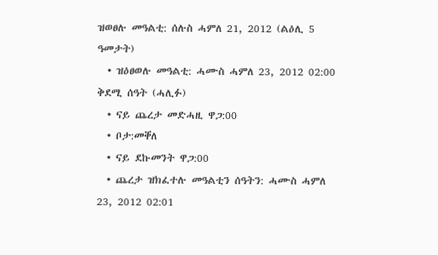ዝወፀሉ መዓልቲ: ሰሉስ ሓምለ 21, 2012 (ልዕሊ 5 ዓመታት)
  • ዝዕፀወሉ መዓልቲ: ሓሙስ ሓምለ 23, 2012 02:00 ቅደሚ ሰዓት (ሓሊፉ)
  • ናይ ጨረታ መድሓዚ ዋጋ:00
  • ቦታ:መቐለ
  • ናይ ደኩመንት ዋጋ:00
  • ጨረታ ዝክፈተሉ መዓልቲን ሰዓትን: ሓሙስ ሓምለ 23, 2012 02:01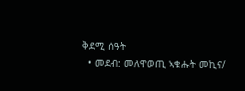ቅደሚ ሰዓት
  • መደብ: መለዋወጢ ኣቁሑት መኪና/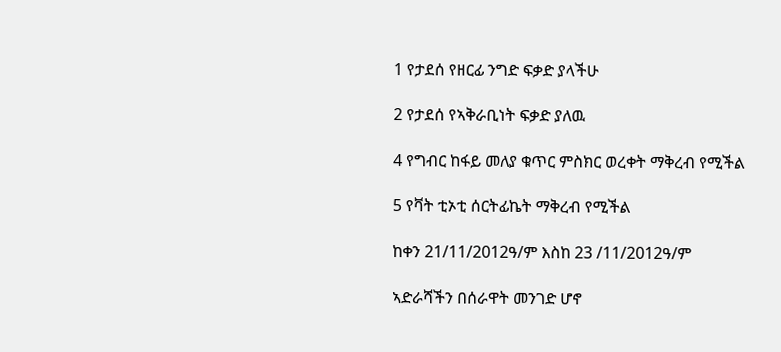1 የታደሰ የዘርፊ ንግድ ፍቃድ ያላችሁ

2 የታደሰ የኣቅራቢነት ፍቃድ ያለዉ

4 የግብር ከፋይ መለያ ቁጥር ምስክር ወረቀት ማቅረብ የሚችል

5 የቫት ቲኦቲ ሰርትፊኬት ማቅረብ የሚችል

ከቀን 21/11/2012ዓ/ም እስከ 23 /11/2012ዓ/ም

ኣድራሻችን በሰራዋት መንገድ ሆኖ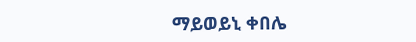ማይወይኒ ቀበሌ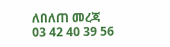ለበለጠ መረጃ 03 42 40 39 56